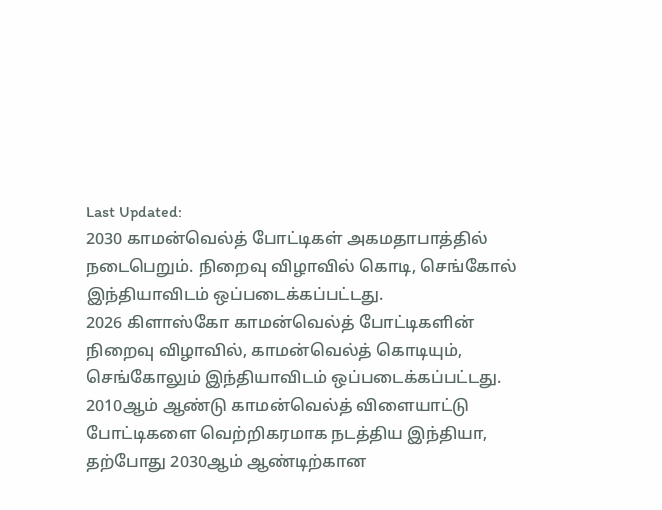Last Updated:
2030 காமன்வெல்த் போட்டிகள் அகமதாபாத்தில் நடைபெறும். நிறைவு விழாவில் கொடி, செங்கோல் இந்தியாவிடம் ஒப்படைக்கப்பட்டது.
2026 கிளாஸ்கோ காமன்வெல்த் போட்டிகளின் நிறைவு விழாவில், காமன்வெல்த் கொடியும், செங்கோலும் இந்தியாவிடம் ஒப்படைக்கப்பட்டது.
2010ஆம் ஆண்டு காமன்வெல்த் விளையாட்டு போட்டிகளை வெற்றிகரமாக நடத்திய இந்தியா, தற்போது 2030ஆம் ஆண்டிற்கான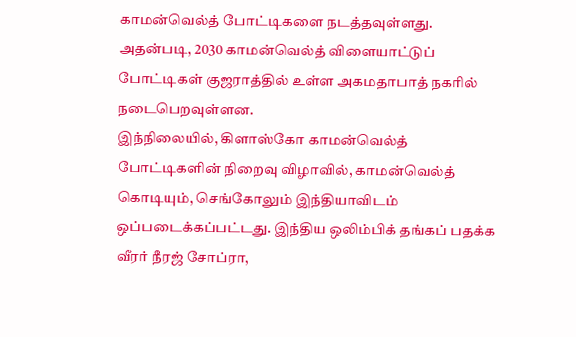காமன்வெல்த் போட்டிகளை நடத்தவுள்ளது. அதன்படி, 2030 காமன்வெல்த் விளையாட்டுப் போட்டிகள் குஜராத்தில் உள்ள அகமதாபாத் நகரில் நடைபெறவுள்ளன.
இந்நிலையில், கிளாஸ்கோ காமன்வெல்த் போட்டிகளின் நிறைவு விழாவில், காமன்வெல்த் கொடியும், செங்கோலும் இந்தியாவிடம் ஒப்படைக்கப்பட்டது. இந்திய ஒலிம்பிக் தங்கப் பதக்க வீரர் நீரஜ் சோப்ரா,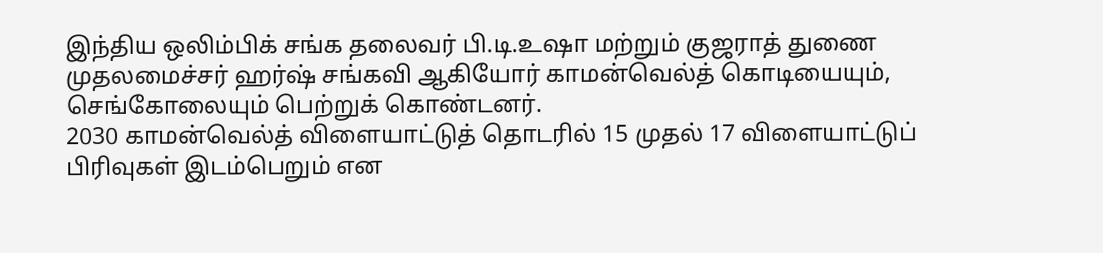இந்திய ஒலிம்பிக் சங்க தலைவர் பி.டி.உஷா மற்றும் குஜராத் துணை முதலமைச்சர் ஹர்ஷ் சங்கவி ஆகியோர் காமன்வெல்த் கொடியையும், செங்கோலையும் பெற்றுக் கொண்டனர்.
2030 காமன்வெல்த் விளையாட்டுத் தொடரில் 15 முதல் 17 விளையாட்டுப் பிரிவுகள் இடம்பெறும் என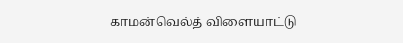காமன்வெல்த் விளையாட்டு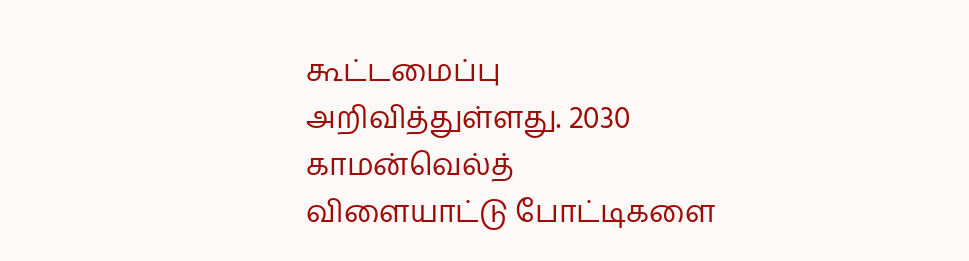கூட்டமைப்பு அறிவித்துள்ளது. 2030 காமன்வெல்த் விளையாட்டு போட்டிகளை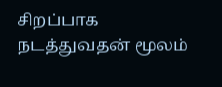சிறப்பாக நடத்துவதன் மூலம்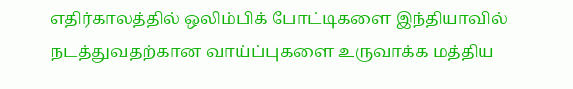எதிர்காலத்தில் ஒலிம்பிக் போட்டிகளை இந்தியாவில் நடத்துவதற்கான வாய்ப்புகளை உருவாக்க மத்திய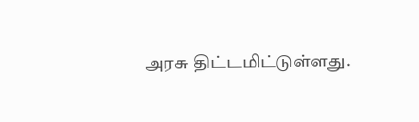அரசு திட்டமிட்டுள்ளது.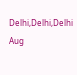Delhi,Delhi,Delhi
Aug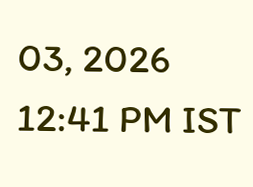03, 2026 12:41 PM IST